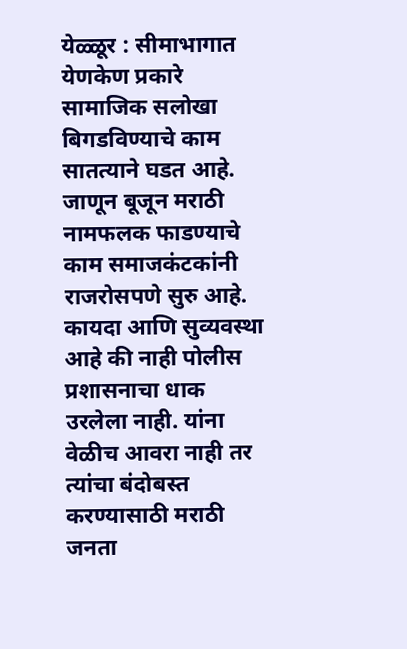येळ्ळूर : सीमाभागात येणकेण प्रकारे सामाजिक सलोखा बिगडविण्याचे काम सातत्याने घडत आहे. जाणून बूजून मराठी नामफलक फाडण्याचे काम समाजकंटकांनी राजरोसपणे सुरु आहे. कायदा आणि सुव्यवस्था आहे की नाही पोलीस प्रशासनाचा धाक उरलेला नाही. यांना वेळीच आवरा नाही तर त्यांचा बंदोबस्त करण्यासाठी मराठी जनता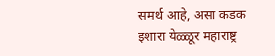समर्थ आहे, असा कडक इशारा येळ्ळूर महाराष्ट्र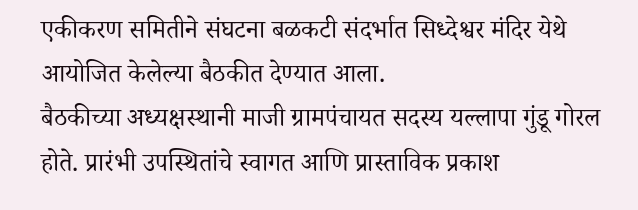एकीकरण समितीने संघटना बळकटी संदर्भात सिध्देश्वर मंदिर येथे आयोजित केलेल्या बैठकीत देण्यात आला.
बैठकीच्या अध्यक्षस्थानी माजी ग्रामपंचायत सदस्य यल्लापा गुंडू गोरल होते. प्रारंभी उपस्थितांचे स्वागत आणि प्रास्ताविक प्रकाश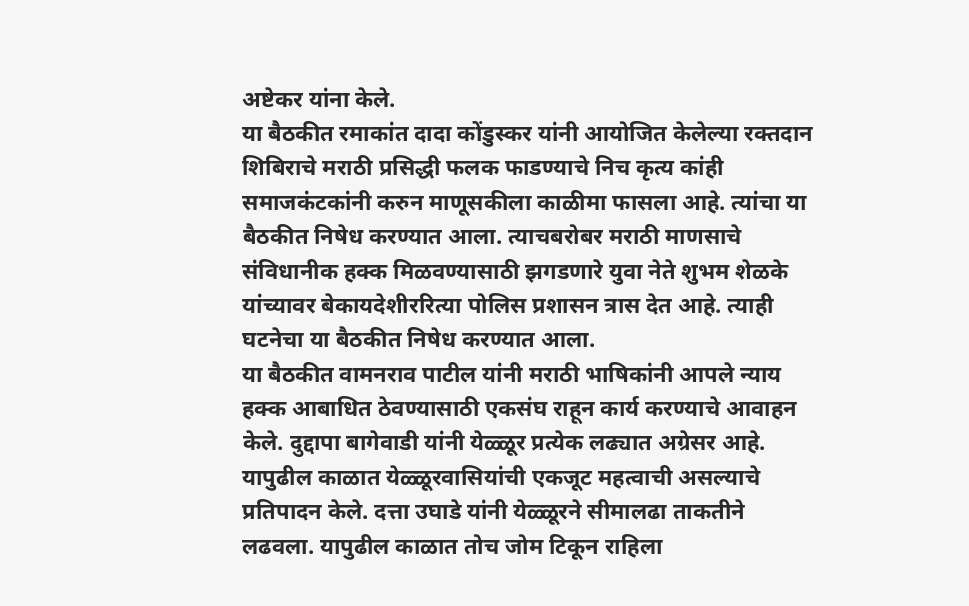अष्टेकर यांना केले.
या बैठकीत रमाकांत दादा कोंडुस्कर यांनी आयोजित केलेल्या रक्तदान शिबिराचे मराठी प्रसिद्धी फलक फाडण्याचे निच कृत्य कांही समाजकंटकांनी करुन माणूसकीला काळीमा फासला आहे. त्यांचा या बैठकीत निषेध करण्यात आला. त्याचबरोबर मराठी माणसाचे संविधानीक हक्क मिळवण्यासाठी झगडणारे युवा नेते शुभम शेळके यांच्यावर बेकायदेशीररित्या पोलिस प्रशासन त्रास देत आहे. त्याही घटनेचा या बैठकीत निषेध करण्यात आला.
या बैठकीत वामनराव पाटील यांनी मराठी भाषिकांनी आपले न्याय हक्क आबाधित ठेवण्यासाठी एकसंघ राहून कार्य करण्याचे आवाहन केले. दुद्दापा बागेवाडी यांनी येळ्ळूर प्रत्येक लढ्यात अग्रेसर आहे. यापुढील काळात येळ्ळूरवासियांची एकजूट महत्वाची असल्याचे प्रतिपादन केले. दत्ता उघाडे यांनी येळ्ळूरने सीमालढा ताकतीने लढवला. यापुढील काळात तोच जोम टिकून राहिला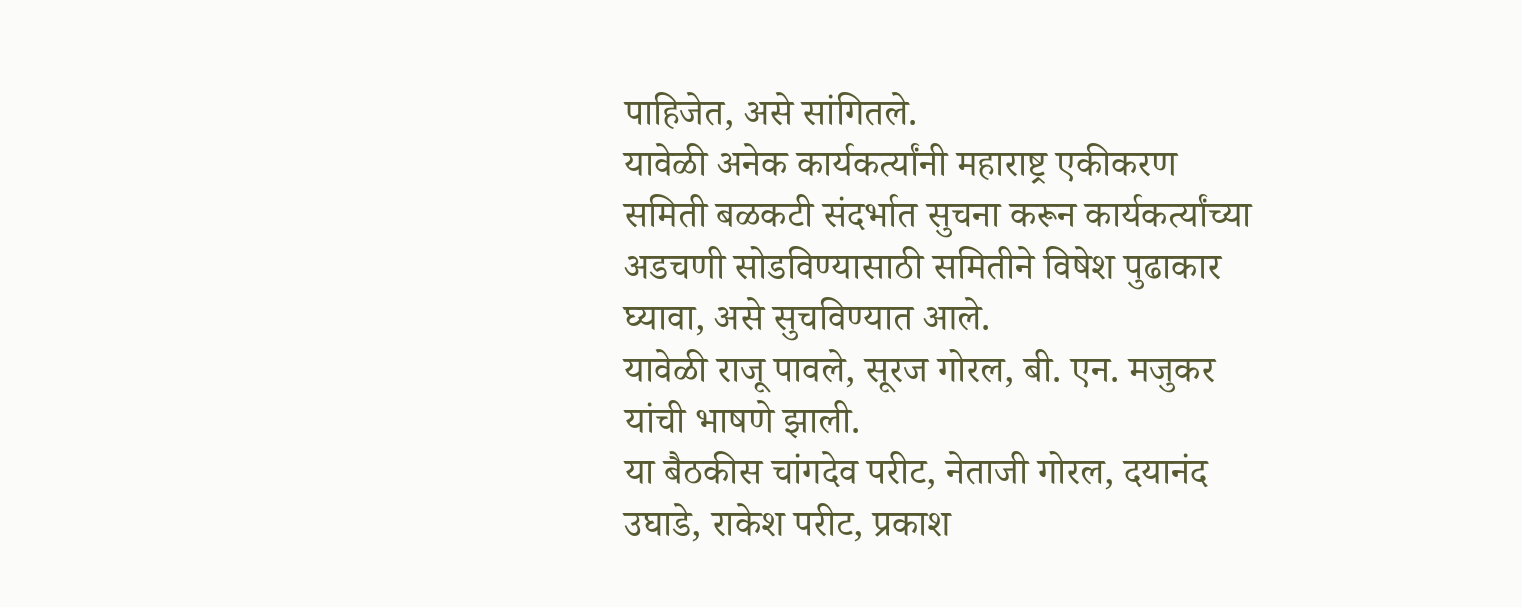पाहिजेत, असे सांगितले.
यावेळी अनेक कार्यकर्त्यांनी महाराष्ट्र एकीकरण समिती बळकटी संदर्भात सुचना करून कार्यकर्त्यांच्या अडचणी सोडविण्यासाठी समितीने विषेश पुढाकार घ्यावा, असे सुचविण्यात आले.
यावेळी राजू पावले, सूरज गोरल, बी. एन. मजुकर यांची भाषणे झाली.
या बैठकीस चांगदेव परीट, नेताजी गोरल, दयानंद उघाडे, राकेश परीट, प्रकाश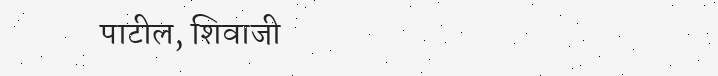पाटील, शिवाजी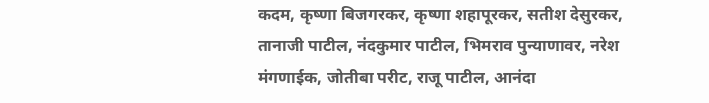कदम, कृष्णा बिजगरकर, कृष्णा शहापूरकर, सतीश देसुरकर, तानाजी पाटील, नंदकुमार पाटील, भिमराव पुन्याणावर, नरेश मंगणाईक, जोतीबा परीट, राजू पाटील, आनंदा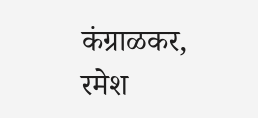कंग्राळकर, रमेश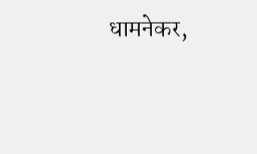धामनेकर,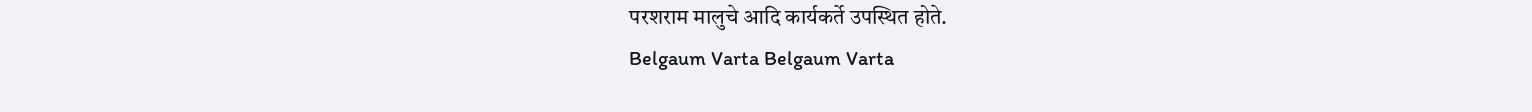परशराम मालुचे आदि कार्यकर्ते उपस्थित होते.
Belgaum Varta Belgaum Varta